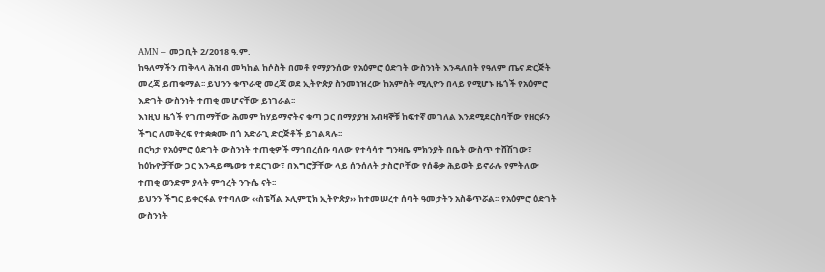AMN – መጋቢት 2/2018 ዓ.ም.
ከዓለማችን ጠቅላላ ሕዝብ መካከል ከሶስት በመቶ የማያንሰው የአዕምሮ ዕድገት ውስንነት እንዳለበት የዓለም ጤና ድርጅት መረጃ ይጠቁማል፡፡ ይህንን ቁጥራዊ መረጃ ወደ ኢትዮጵያ ስንመነዝረው ከአምስት ሚሊዮን በላይ የሚሆኑ ዜጎች የአዕምሮ እድገት ውስንነት ተጠቂ መሆናቸው ይነገራል፡፡
እነዚህ ዜጎች የገጠማቸው ሕመም ከሃይማኖትና ቁጣ ጋር በማያያዝ አብዛኞቹ ከፍተኛ መገለል እንደሚደርስባቸው የዘርፉን ችግር ለመቅረፍ የተቋቋሙ በጎ አድራጊ ድርጅቶች ይገልጻሉ፡፡
በርካታ የአዕምሮ ዕድገት ውስንነት ተጠቂዎች ማኅበረሰቡ ባለው የተሳሳተ ግንዛቤ ምክንያት በቤት ውስጥ ተሸሽገው፣ ከዕኩዮቻቸው ጋር እንዳይጫወቱ ተደርገው፣ በእግሮቻቸው ላይ ሰንሰለት ታስሮቦቸው የሰቆቃ ሕይወት ይኖራሉ የምትለው ተጠቂ ወንድም ያላት ምኅረት ንጉሴ ናት፡፡
ይህንን ችግር ይቀርፋል የተባለው ‹‹ስፔሻል ኦሊምፒክ ኢትዮጵያ›› ከተመሠረተ ሰባት ዓመታትን አስቆጥሯል፡፡ የአዕምሮ ዕድገት ውስንነት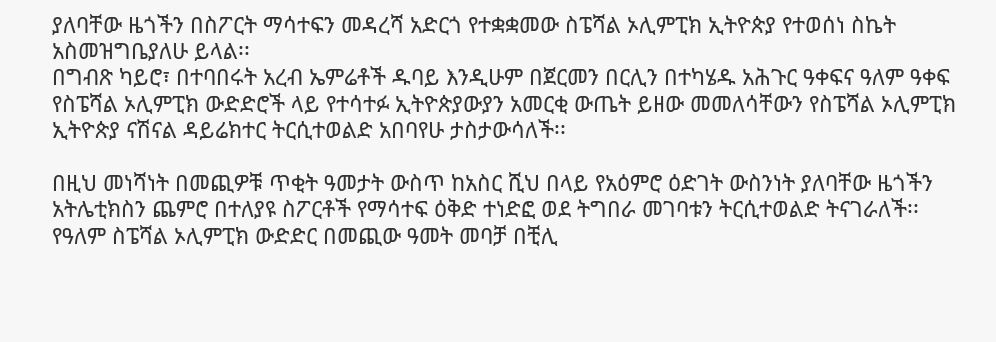ያለባቸው ዜጎችን በስፖርት ማሳተፍን መዳረሻ አድርጎ የተቋቋመው ስፔሻል ኦሊምፒክ ኢትዮጵያ የተወሰነ ስኬት አስመዝግቤያለሁ ይላል፡፡
በግብጽ ካይሮ፣ በተባበሩት አረብ ኤምሬቶች ዱባይ እንዲሁም በጀርመን በርሊን በተካሄዱ አሕጉር ዓቀፍና ዓለም ዓቀፍ የስፔሻል ኦሊምፒክ ውድድሮች ላይ የተሳተፉ ኢትዮጵያውያን አመርቂ ውጤት ይዘው መመለሳቸውን የስፔሻል ኦሊምፒክ ኢትዮጵያ ናሽናል ዳይሬክተር ትርሲተወልድ አበባየሁ ታስታውሳለች፡፡

በዚህ መነሻነት በመጪዎቹ ጥቂት ዓመታት ውስጥ ከአስር ሺህ በላይ የአዕምሮ ዕድገት ውስንነት ያለባቸው ዜጎችን አትሌቲክስን ጨምሮ በተለያዩ ስፖርቶች የማሳተፍ ዕቅድ ተነድፎ ወደ ትግበራ መገባቱን ትርሲተወልድ ትናገራለች፡፡
የዓለም ስፔሻል ኦሊምፒክ ውድድር በመጪው ዓመት መባቻ በቺሊ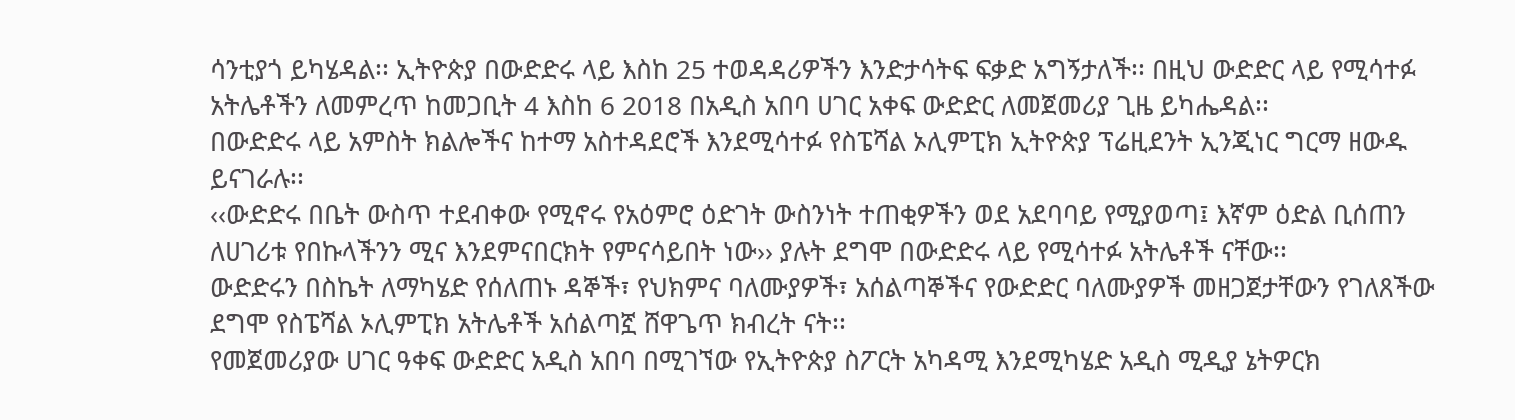ሳንቲያጎ ይካሄዳል፡፡ ኢትዮጵያ በውድድሩ ላይ እስከ 25 ተወዳዳሪዎችን እንድታሳትፍ ፍቃድ አግኝታለች፡፡ በዚህ ውድድር ላይ የሚሳተፉ አትሌቶችን ለመምረጥ ከመጋቢት 4 እስከ 6 2018 በአዲስ አበባ ሀገር አቀፍ ውድድር ለመጀመሪያ ጊዜ ይካሔዳል፡፡
በውድድሩ ላይ አምስት ክልሎችና ከተማ አስተዳደሮች እንደሚሳተፉ የስፔሻል ኦሊምፒክ ኢትዮጵያ ፕሬዚደንት ኢንጂነር ግርማ ዘውዱ ይናገራሉ፡፡
‹‹ውድድሩ በቤት ውስጥ ተደብቀው የሚኖሩ የአዕምሮ ዕድገት ውስንነት ተጠቂዎችን ወደ አደባባይ የሚያወጣ፤ እኛም ዕድል ቢሰጠን ለሀገሪቱ የበኩላችንን ሚና እንደምናበርክት የምናሳይበት ነው›› ያሉት ደግሞ በውድድሩ ላይ የሚሳተፉ አትሌቶች ናቸው፡፡
ውድድሩን በስኬት ለማካሄድ የሰለጠኑ ዳኞች፣ የህክምና ባለሙያዎች፣ አሰልጣኞችና የውድድር ባለሙያዎች መዘጋጀታቸውን የገለጸችው ደግሞ የስፔሻል ኦሊምፒክ አትሌቶች አሰልጣኟ ሸዋጌጥ ክብረት ናት፡፡
የመጀመሪያው ሀገር ዓቀፍ ውድድር አዲስ አበባ በሚገኘው የኢትዮጵያ ስፖርት አካዳሚ እንደሚካሄድ አዲስ ሚዲያ ኔትዎርክ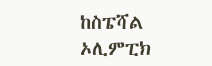ከስፔሻል ኦሊምፒክ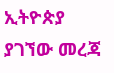ኢትዮጵያ ያገኘው መረጃ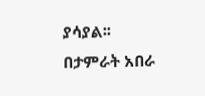ያሳያል፡፡
በታምራት አበራ